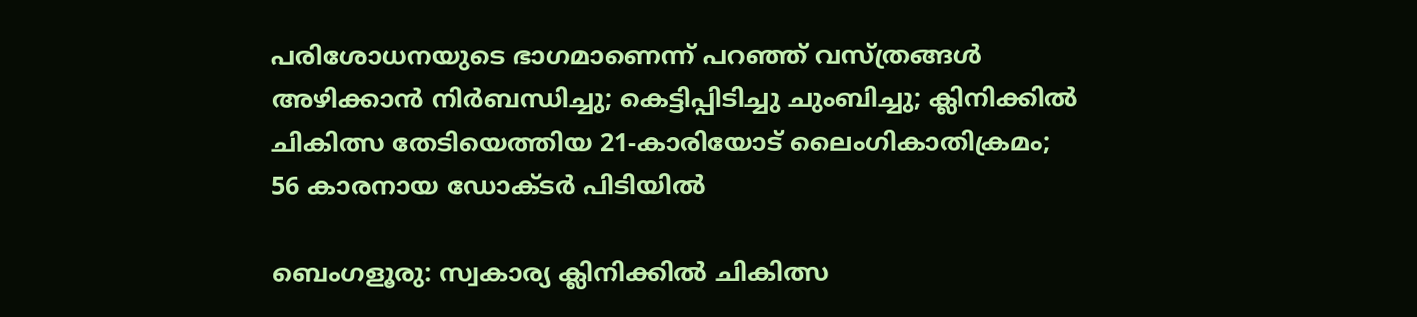പരിശോധനയുടെ ഭാഗമാണെന്ന് പറഞ്ഞ് വസ്ത്രങ്ങൾ അഴിക്കാൻ നിർബന്ധിച്ചു; കെട്ടിപ്പിടിച്ചു ചുംബിച്ചു; ക്ലിനിക്കിൽ ചികിത്സ തേടിയെത്തിയ 21-കാരിയോട് ലൈംഗികാതിക്രമം; 56 കാരനായ ഡോക്ടർ പിടിയിൽ

ബെംഗളൂരു: സ്വകാര്യ ക്ലിനിക്കിൽ ചികിത്സ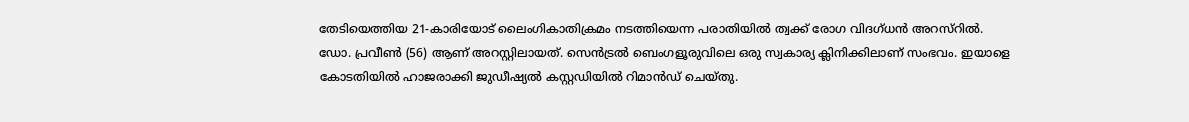തേടിയെത്തിയ 21-കാരിയോട് ലൈംഗികാതിക്രമം നടത്തിയെന്ന പരാതിയിൽ ത്വക്ക് രോഗ വിദഗ്ധൻ അറസ്റിൽ. ഡോ. പ്രവീൺ (56) ആണ് അറസ്റ്റിലായത്. സെൻട്രൽ ബെംഗളൂരുവിലെ ഒരു സ്വകാര്യ ക്ലിനിക്കിലാണ് സംഭവം. ഇയാളെ കോടതിയിൽ ഹാജരാക്കി ജുഡീഷ്യൽ കസ്റ്റഡിയിൽ റിമാൻഡ് ചെയ്തു.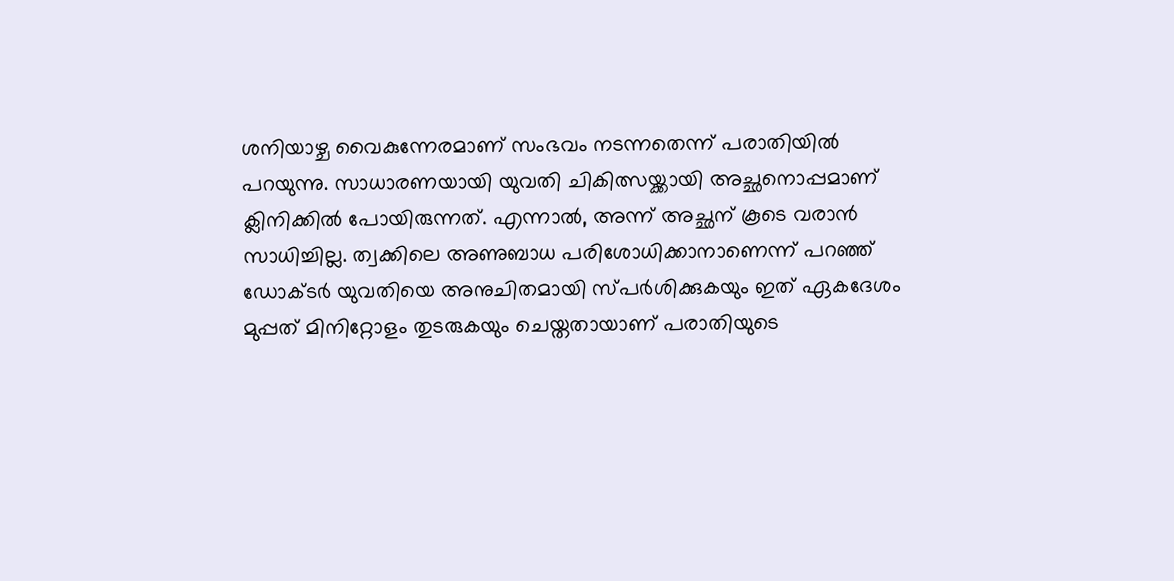ശനിയാഴ്ച വൈകുന്നേരമാണ് സംഭവം നടന്നതെന്ന് പരാതിയിൽ പറയുന്നു. സാധാരണയായി യുവതി ചികിത്സയ്ക്കായി അച്ഛനൊപ്പമാണ് ക്ലിനിക്കിൽ പോയിരുന്നത്. എന്നാൽ, അന്ന് അച്ഛന് കൂടെ വരാൻ സാധിച്ചില്ല. ത്വക്കിലെ അണുബാധ പരിശോധിക്കാനാണെന്ന് പറഞ്ഞ് ഡോക്ടർ യുവതിയെ അനുചിതമായി സ്പർശിക്കുകയും ഇത് ഏകദേശം മുപ്പത് മിനിറ്റോളം തുടരുകയും ചെയ്തതായാണ് പരാതിയുടെ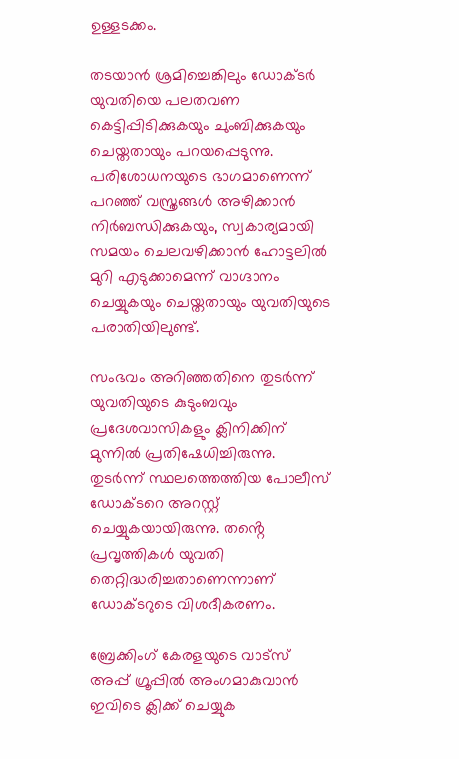ഉള്ളടക്കം.

തടയാൻ ശ്രമിച്ചെങ്കിലും ഡോക്ടർ യുവതിയെ പലതവണ കെട്ടിപ്പിടിക്കുകയും ചുംബിക്കുകയും ചെയ്തതായും പറയപ്പെടുന്നു. പരിശോധനയുടെ ഭാഗമാണെന്ന് പറഞ്ഞ് വസ്ത്രങ്ങൾ അഴിക്കാൻ നിർബന്ധിക്കുകയും, സ്വകാര്യമായി സമയം ചെലവഴിക്കാൻ ഹോട്ടലിൽ മുറി എടുക്കാമെന്ന് വാഗ്ദാനം ചെയ്യുകയും ചെയ്തതായും യുവതിയുടെ പരാതിയിലുണ്ട്.

സംഭവം അറിഞ്ഞതിനെ തുടർന്ന് യുവതിയുടെ കുടുംബവും പ്രദേശവാസികളും ക്ലിനിക്കിന് മുന്നിൽ പ്രതിഷേധിച്ചിരുന്നു. തുടർന്ന് സ്ഥലത്തെത്തിയ പോലീസ് ഡോക്ടറെ അറസ്റ്റ് ചെയ്യുകയായിരുന്നു. തൻ്റെ പ്രവൃത്തികൾ യുവതി തെറ്റിദ്ധരിച്ചതാണെന്നാണ് ഡോക്ടറുടെ വിശദീകരണം.

ബ്രേക്കിംഗ് കേരളയുടെ വാട്സ് അപ്പ് ഗ്രൂപ്പിൽ അംഗമാകുവാൻ ഇവിടെ ക്ലിക്ക് ചെയ്യുക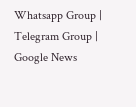Whatsapp Group | Telegram Group | Google News